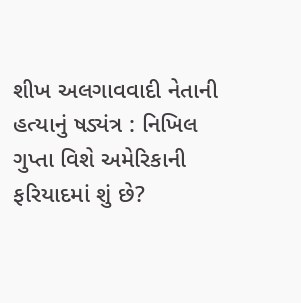શીખ અલગાવવાદી નેતાની હત્યાનું ષડ્યંત્ર : નિખિલ ગુપ્તા વિશે અમેરિકાની ફરિયાદમાં શું છે?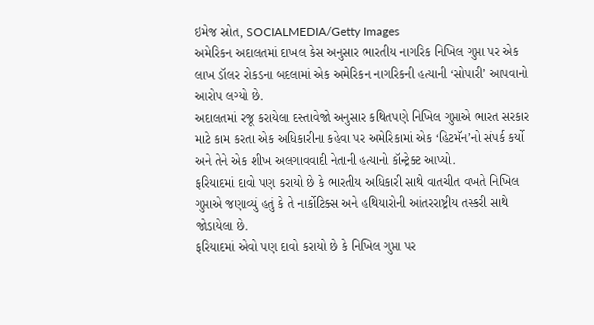ઇમેજ સ્રોત, SOCIALMEDIA/Getty Images
અમેરિકન અદાલતમાં દાખલ કેસ અનુસાર ભારતીય નાગરિક નિખિલ ગુપ્તા પર એક લાખ ડૉલર રોકડના બદલામાં એક અમેરિકન નાગરિકની હત્યાની ‘સોપારી’ આપવાનો આરોપ લગ્યો છે.
અદાલતમાં રજૂ કરાયેલા દસ્તાવેજો અનુસાર કથિતપણે નિખિલ ગુપ્તાએ ભારત સરકાર માટે કામ કરતા એક અધિકારીના કહેવા પર અમેરિકામાં એક ‘હિટમૅન’નો સંપર્ક કર્યો અને તેને એક શીખ અલગાવવાદી નેતાની હત્યાનો કૉન્ટ્રેક્ટ આપ્યો.
ફરિયાદમાં દાવો પણ કરાયો છે કે ભારતીય અધિકારી સાથે વાતચીત વખતે નિખિલ ગુપ્તાએ જણાવ્યું હતું કે તે નાર્કોટિક્સ અને હથિયારોની આંતરરાષ્ટ્રીય તસ્કરી સાથે જોડાયેલા છે.
ફરિયાદમાં એવો પણ દાવો કરાયો છે કે નિખિલ ગુપ્તા પર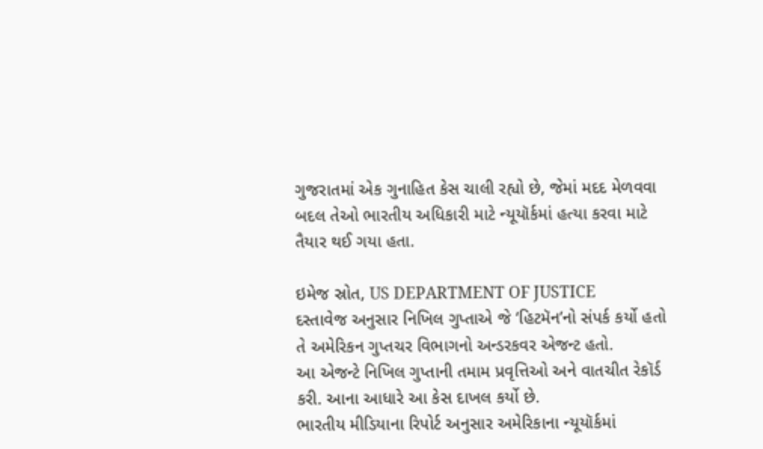ગુજરાતમાં એક ગુનાહિત કેસ ચાલી રહ્યો છે, જેમાં મદદ મેળવવા બદલ તેઓ ભારતીય અધિકારી માટે ન્યૂયૉર્કમાં હત્યા કરવા માટે તૈયાર થઈ ગયા હતા.

ઇમેજ સ્રોત, US DEPARTMENT OF JUSTICE
દસ્તાવેજ અનુસાર નિખિલ ગુપ્તાએ જે ‘હિટમૅન’નો સંપર્ક કર્યો હતો તે અમેરિકન ગુપ્તચર વિભાગનો અન્ડરકવર એજન્ટ હતો.
આ એજન્ટે નિખિલ ગુપ્તાની તમામ પ્રવૃત્તિઓ અને વાતચીત રેકૉર્ડ કરી. આના આધારે આ કેસ દાખલ કર્યો છે.
ભારતીય મીડિયાના રિપોર્ટ અનુસાર અમેરિકાના ન્યૂયૉર્કમાં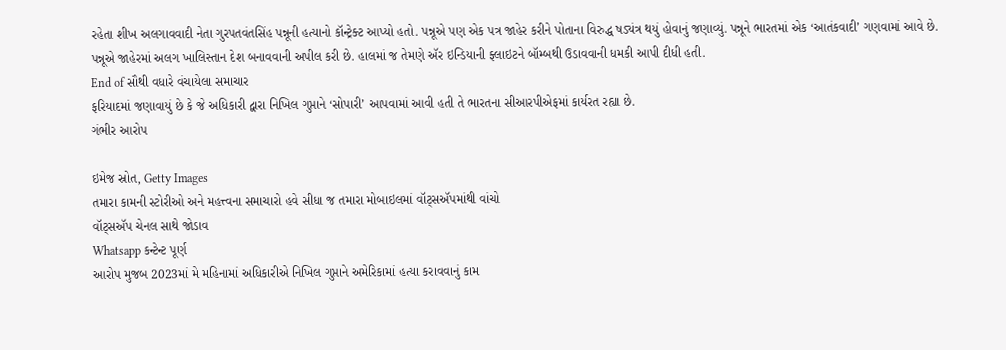રહેતા શીખ અલગાવવાદી નેતા ગુરપતવંતસિંહ પન્નૂની હત્યાનો કૉન્ટ્રેક્ટ આપ્યો હતો. પન્નૂએ પણ એક પત્ર જાહેર કરીને પોતાના વિરુદ્ધ ષડ્યંત્ર થયું હોવાનું જણાવ્યું. પન્નૂને ભારતમાં એક ‘આતંકવાદી’ ગણવામાં આવે છે.
પન્નૂએ જાહેરમાં અલગ ખાલિસ્તાન દેશ બનાવવાની અપીલ કરી છે. હાલમાં જ તેમણે ઍર ઇન્ડિયાની ફ્લાઇટને બૉમ્બથી ઉડાવવાની ધમકી આપી દીધી હતી.
End of સૌથી વધારે વંચાયેલા સમાચાર
ફરિયાદમાં જણાવાયું છે કે જે અધિકારી દ્વારા નિખિલ ગુપ્તાને ‘સોપારી’ આપવામાં આવી હતી તે ભારતના સીઆરપીએફમાં કાર્યરત રહ્યા છે.
ગંભીર આરોપ

ઇમેજ સ્રોત, Getty Images
તમારા કામની સ્ટોરીઓ અને મહત્ત્વના સમાચારો હવે સીધા જ તમારા મોબાઇલમાં વૉટ્સઍપમાંથી વાંચો
વૉટ્સઍપ ચેનલ સાથે જોડાવ
Whatsapp કન્ટેન્ટ પૂર્ણ
આરોપ મુજબ 2023માં મે મહિનામાં અધિકારીએ નિખિલ ગુપ્તાને અમેરિકામાં હત્યા કરાવવાનું કામ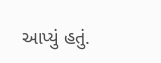આપ્યું હતું.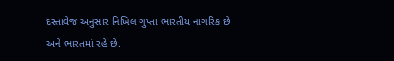દસ્તાવેજ અનુસાર નિખિલ ગુપ્તા ભારતીય નાગરિક છે અને ભારતમાં રહે છે.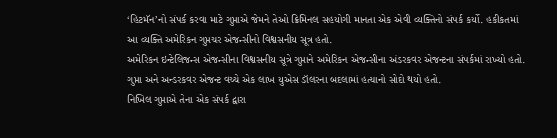‘હિટમૅન’નો સંપર્ક કરવા માટે ગુપ્તાએ જેમને તેઓ ક્રિમિનલ સહયોગી માનતા એક એવી વ્યક્તિનો સંપર્ક કર્યો. હકીકતમાં આ વ્યક્તિ અમેરિકન ગુપ્તચર એજન્સીનો વિશ્વસનીય સૂત્ર હતો.
અમેરિકન ઇન્ટેલિજન્સ એજન્સીના વિશ્વસનીય સૂત્રે ગુપ્તાને અમેરિકન એજન્સીના અંડરકવર એજન્ટના સંપર્કમાં રાખ્યો હતો.
ગુપ્તા અને અન્ડરકવર એજન્ટ વચ્ચે એક લાખ યુએસ ડૉલરના બદલામાં હત્યાનો સોદો થયો હતો.
નિખિલ ગુપ્તાએ તેના એક સંપર્ક દ્વારા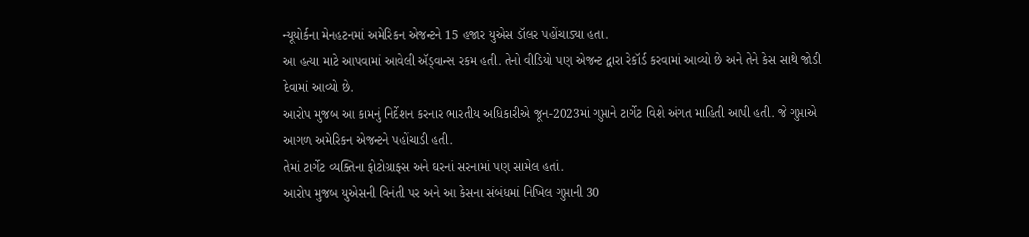ન્યૂયોર્કના મેનહટનમાં અમેરિકન એજન્ટને 15 હજાર યુએસ ડૉલર પહોંચાડ્યા હતા.
આ હત્યા માટે આપવામાં આવેલી ઍડ્વાન્સ રકમ હતી. તેનો વીડિયો પણ એજન્ટ દ્વારા રેકૉર્ડ કરવામાં આવ્યો છે અને તેને કેસ સાથે જોડી દેવામાં આવ્યો છે.
આરોપ મુજબ આ કામનું નિર્દેશન કરનાર ભારતીય અધિકારીએ જૂન-2023માં ગુપ્તાને ટાર્ગેટ વિશે અંગત માહિતી આપી હતી. જે ગુપ્તાએ આગળ અમેરિકન એજન્ટને પહોંચાડી હતી.
તેમાં ટાર્ગેટ વ્યક્તિના ફોટોગ્રાફ્સ અને ઘરનાં સરનામાં પણ સામેલ હતાં.
આરોપ મુજબ યુએસની વિનંતી પર અને આ કેસના સંબંધમાં નિખિલ ગુપ્તાની 30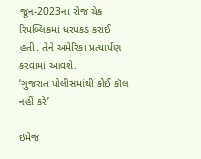જૂન-2023ના રોજ ચેક રિપબ્લિકમાં ધરપકડ કરાઈ હતી. તેને અમેરિકા પ્રત્યાર્પણ કરવામાં આવશે.
‘ગુજરાત પોલીસમાંથી કોઈ કૉલ નહીં કરે’

ઇમેજ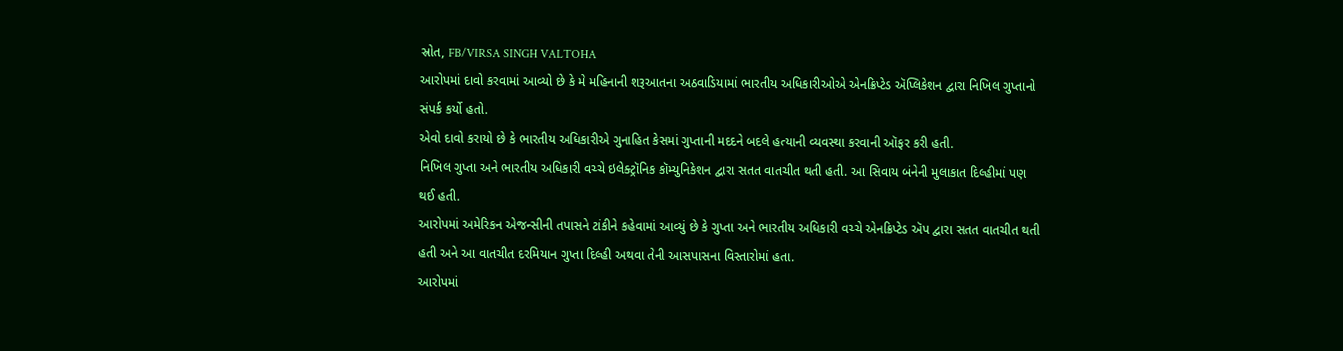સ્રોત, FB/VIRSA SINGH VALTOHA
આરોપમાં દાવો કરવામાં આવ્યો છે કે મે મહિનાની શરૂઆતના અઠવાડિયામાં ભારતીય અધિકારીઓએ એનક્રિપ્ટેડ ઍપ્લિકેશન દ્વારા નિખિલ ગુપ્તાનો સંપર્ક કર્યો હતો.
એવો દાવો કરાયો છે કે ભારતીય અધિકારીએ ગુનાહિત કેસમાં ગુપ્તાની મદદને બદલે હત્યાની વ્યવસ્થા કરવાની ઑફર કરી હતી.
નિખિલ ગુપ્તા અને ભારતીય અધિકારી વચ્ચે ઇલેક્ટ્રૉનિક કૉમ્યુનિકેશન દ્વારા સતત વાતચીત થતી હતી. આ સિવાય બંનેની મુલાકાત દિલ્હીમાં પણ થઈ હતી.
આરોપમાં અમેરિકન એજન્સીની તપાસને ટાંકીને કહેવામાં આવ્યું છે કે ગુપ્તા અને ભારતીય અધિકારી વચ્ચે એનક્રિપ્ટેડ ઍપ દ્વારા સતત વાતચીત થતી હતી અને આ વાતચીત દરમિયાન ગુપ્તા દિલ્હી અથવા તેની આસપાસના વિસ્તારોમાં હતા.
આરોપમાં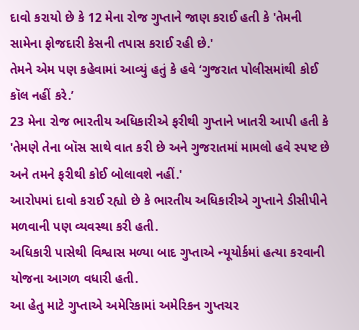દાવો કરાયો છે કે 12 મેના રોજ ગુપ્તાને જાણ કરાઈ હતી કે 'તેમની સામેના ફોજદારી કેસની તપાસ કરાઈ રહી છે.'
તેમને એમ પણ કહેવામાં આવ્યું હતું કે હવે ‘ગુજરાત પોલીસમાંથી કોઈ કૉલ નહીં કરે.’
23 મેના રોજ ભારતીય અધિકારીએ ફરીથી ગુપ્તાને ખાતરી આપી હતી કે 'તેમણે તેના બૉસ સાથે વાત કરી છે અને ગુજરાતમાં મામલો હવે સ્પષ્ટ છે અને તમને ફરીથી કોઈ બોલાવશે નહીં.'
આરોપમાં દાવો કરાઈ રહ્યો છે કે ભારતીય અધિકારીએ ગુપ્તાને ડીસીપીને મળવાની પણ વ્યવસ્થા કરી હતી.
અધિકારી પાસેથી વિશ્વાસ મળ્યા બાદ ગુપ્તાએ ન્યૂયોર્કમાં હત્યા કરવાની યોજના આગળ વધારી હતી.
આ હેતુ માટે ગુપ્તાએ અમેરિકામાં અમેરિકન ગુપ્તચર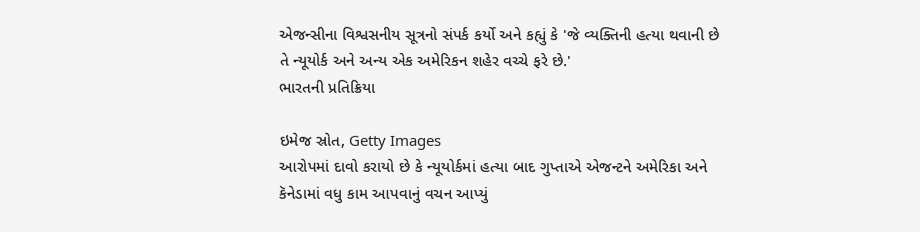એજન્સીના વિશ્વસનીય સૂત્રનો સંપર્ક કર્યો અને કહ્યું કે 'જે વ્યક્તિની હત્યા થવાની છે તે ન્યૂયોર્ક અને અન્ય એક અમેરિકન શહેર વચ્ચે ફરે છે.'
ભારતની પ્રતિક્રિયા

ઇમેજ સ્રોત, Getty Images
આરોપમાં દાવો કરાયો છે કે ન્યૂયોર્કમાં હત્યા બાદ ગુપ્તાએ એજન્ટને અમેરિકા અને કૅનેડામાં વધુ કામ આપવાનું વચન આપ્યું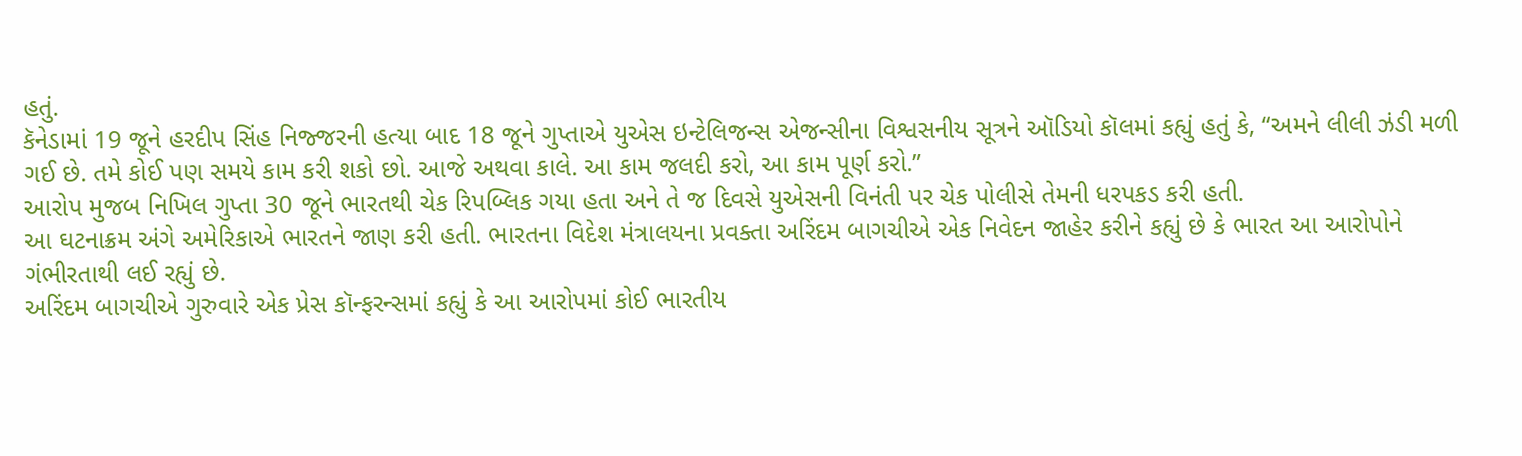હતું.
કૅનેડામાં 19 જૂને હરદીપ સિંહ નિજ્જરની હત્યા બાદ 18 જૂને ગુપ્તાએ યુએસ ઇન્ટેલિજન્સ એજન્સીના વિશ્વસનીય સૂત્રને ઑડિયો કૉલમાં કહ્યું હતું કે, “અમને લીલી ઝંડી મળી ગઈ છે. તમે કોઈ પણ સમયે કામ કરી શકો છો. આજે અથવા કાલે. આ કામ જલદી કરો, આ કામ પૂર્ણ કરો.”
આરોપ મુજબ નિખિલ ગુપ્તા 30 જૂને ભારતથી ચેક રિપબ્લિક ગયા હતા અને તે જ દિવસે યુએસની વિનંતી પર ચેક પોલીસે તેમની ધરપકડ કરી હતી.
આ ઘટનાક્રમ અંગે અમેરિકાએ ભારતને જાણ કરી હતી. ભારતના વિદેશ મંત્રાલયના પ્રવક્તા અરિંદમ બાગચીએ એક નિવેદન જાહેર કરીને કહ્યું છે કે ભારત આ આરોપોને ગંભીરતાથી લઈ રહ્યું છે.
અરિંદમ બાગચીએ ગુરુવારે એક પ્રેસ કૉન્ફરન્સમાં કહ્યું કે આ આરોપમાં કોઈ ભારતીય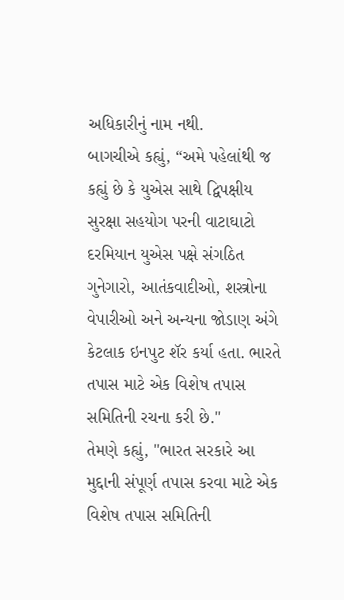અધિકારીનું નામ નથી.
બાગચીએ કહ્યું, “અમે પહેલાંથી જ કહ્યું છે કે યુએસ સાથે દ્વિપક્ષીય સુરક્ષા સહયોગ પરની વાટાઘાટો દરમિયાન યુએસ પક્ષે સંગઠિત ગુનેગારો, આતંકવાદીઓ, શસ્ત્રોના વેપારીઓ અને અન્યના જોડાણ અંગે કેટલાક ઇનપુટ શૅર કર્યા હતા. ભારતે તપાસ માટે એક વિશેષ તપાસ સમિતિની રચના કરી છે."
તેમણે કહ્યું, "ભારત સરકારે આ મુદ્દાની સંપૂર્ણ તપાસ કરવા માટે એક વિશેષ તપાસ સમિતિની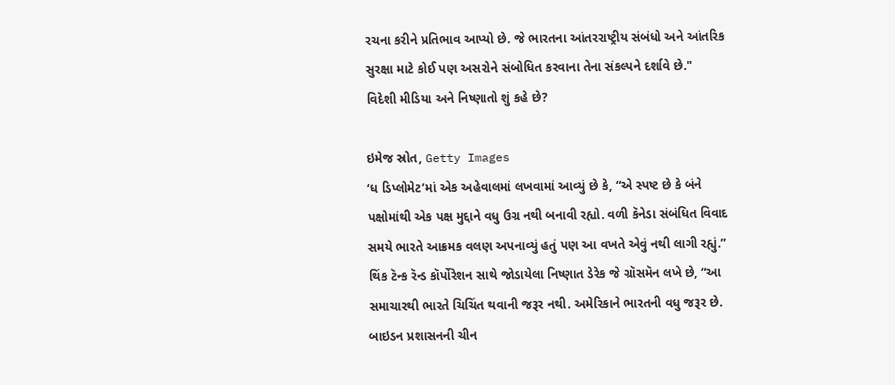રચના કરીને પ્રતિભાવ આપ્યો છે. જે ભારતના આંતરરાષ્ટ્રીય સંબંધો અને આંતરિક સુરક્ષા માટે કોઈ પણ અસરોને સંબોધિત કરવાના તેના સંકલ્પને દર્શાવે છે."
વિદેશી મીડિયા અને નિષ્ણાતો શું કહે છે?

ઇમેજ સ્રોત, Getty Images
‘ધ ડિપ્લોમેટ’માં એક અહેવાલમાં લખવામાં આવ્યું છે કે, “એ સ્પષ્ટ છે કે બંને પક્ષોમાંથી એક પક્ષ મુદ્દાને વધુ ઉગ્ર નથી બનાવી રહ્યો. વળી કૅનેડા સંબંધિત વિવાદ સમયે ભારતે આક્રમક વલણ અપનાવ્યું હતું પણ આ વખતે એવું નથી લાગી રહ્યું.”
થિંક ટૅન્ક રૅન્ડ કૉર્પોરેશન સાથે જોડાયેલા નિષ્ણાત ડેરેક જે ગ્રૉસમૅન લખે છે, “આ સમાચારથી ભારતે ચિચિંત થવાની જરૂર નથી. અમેરિકાને ભારતની વધુ જરૂર છે. બાઇડન પ્રશાસનની ચીન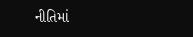નીતિમાં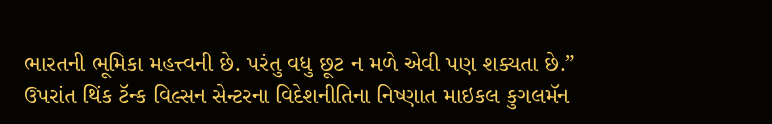ભારતની ભૂમિકા મહત્ત્વની છે. પરંતુ વધુ છૂટ ન મળે એવી પણ શક્યતા છે.”
ઉપરાંત થિંક ટૅન્ક વિલ્સન સેન્ટરના વિદેશનીતિના નિષ્ણાત માઇકલ કુગલમૅન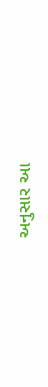અનુસાર આ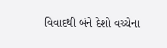વિવાદથી બંને દેશો વચ્ચેના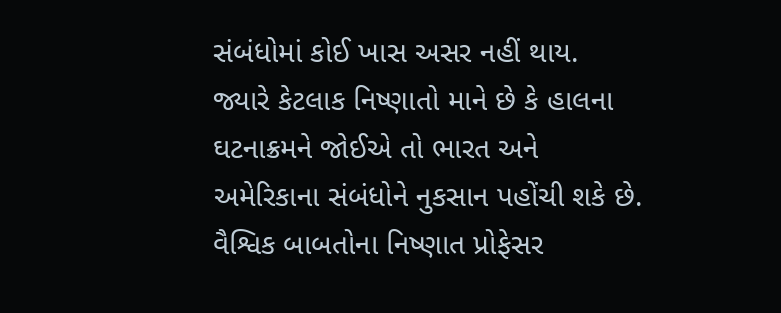સંબંધોમાં કોઈ ખાસ અસર નહીં થાય.
જ્યારે કેટલાક નિષ્ણાતો માને છે કે હાલના ઘટનાક્રમને જોઈએ તો ભારત અને અમેરિકાના સંબંધોને નુકસાન પહોંચી શકે છે.
વૈશ્વિક બાબતોના નિષ્ણાત પ્રોફેસર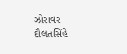ઝોરાવર દૌલતસિંહે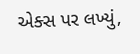એક્સ પર લખ્યું,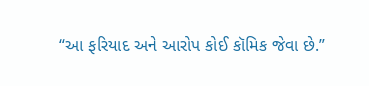“આ ફરિયાદ અને આરોપ કોઈ કૉમિક જેવા છે.”